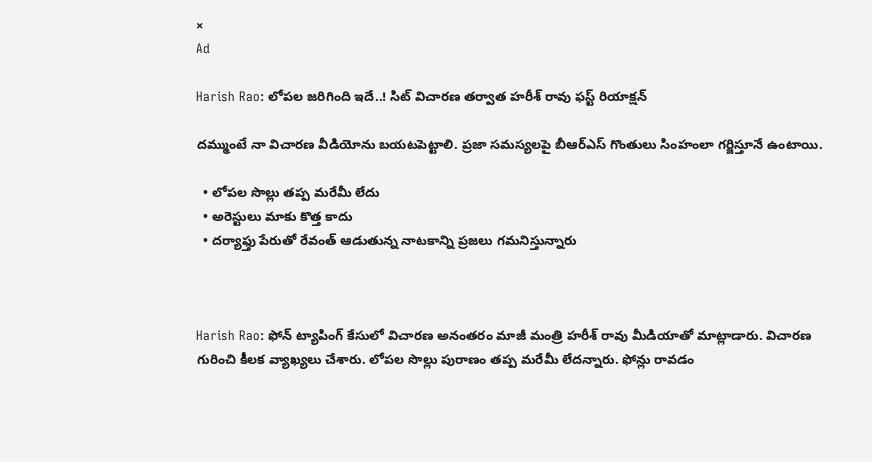×
Ad

Harish Rao: లోపల జరిగింది ఇదే..! సిట్ విచారణ తర్వాత హరీశ్ రావు ఫస్ట్ రియాక్షన్

దమ్ముంటే నా విచారణ వీడియోను బయటపెట్టాలి. ప్రజా సమస్యలపై బీఆర్ఎస్ ‌గొంతులు సింహంలా గర్జిస్తూనే ఉంటాయి.

  • లోపల సొల్లు తప్ప మరేమీ లేదు
  • అరెస్టులు మాకు కొత్త కాదు
  • దర్యాఫ్తు పేరుతో రేవంత్ ఆడుతున్న నాటకాన్ని ప్రజలు గమనిస్తున్నారు



Harish Rao: ఫోన్ ట్యాపింగ్ కేసులో విచారణ అనంతరం మాజీ మంత్రి హరీశ్ రావు మీడియాతో మాట్లాడారు. విచారణ గురించి కీలక వ్యాఖ్యలు చేశారు. లోపల సొల్లు పురాణం తప్ప మరేమీ లేదన్నారు. ఫోన్లు రావడం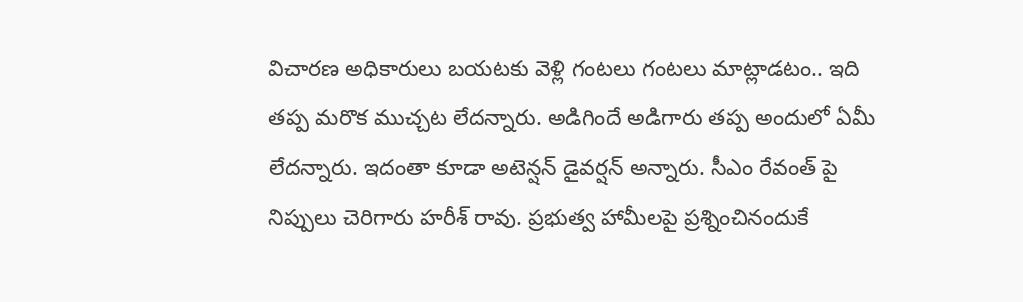విచారణ అధికారులు బయటకు వెళ్లి గంటలు గంటలు మాట్లాడటం.. ఇది తప్ప మరొక ముచ్చట లేదన్నారు. అడిగిందే అడిగారు తప్ప అందులో ఏమీ లేదన్నారు. ఇదంతా కూడా అటెన్షన్ డైవర్షన్ అన్నారు. సీఎం రేవంత్ పై నిప్పులు చెరిగారు హరీశ్ రావు. ప్రభుత్వ హామీలపై ప్రశ్నించినందుకే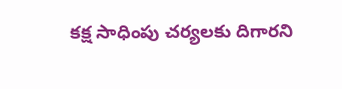కక్ష సాధింపు చర్యలకు దిగారని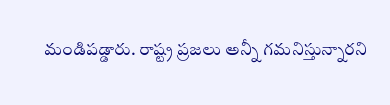మండిపడ్డారు. రాష్ట్ర ప్రజలు అన్నీ గమనిస్తున్నారని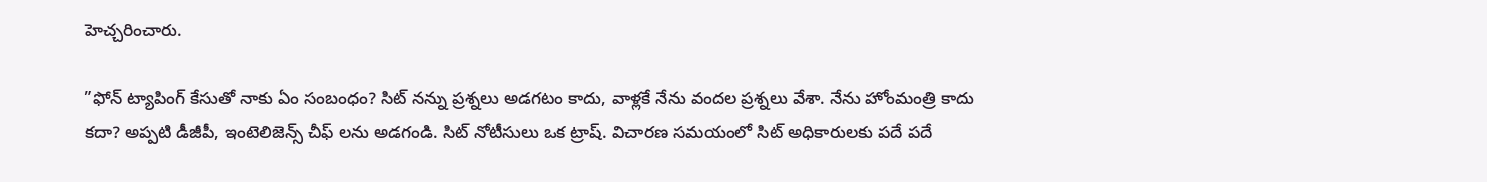హెచ్చరించారు.

”ఫోన్ ట్యాపింగ్ కేసుతో నాకు ఏం సంబంధం? సిట్ నన్ను ప్రశ్నలు అడగటం కాదు, వాళ్లకే నేను వందల ప్రశ్నలు వేశా. నేను హోంమంత్రి కాదు కదా? అప్పటి డీజీపీ, ఇంటెలిజెన్స్ చీఫ్ లను అడగండి. సిట్ నోటీసులు ఒక ట్రాష్. విచారణ సమయంలో సిట్ అధికారులకు పదే పదే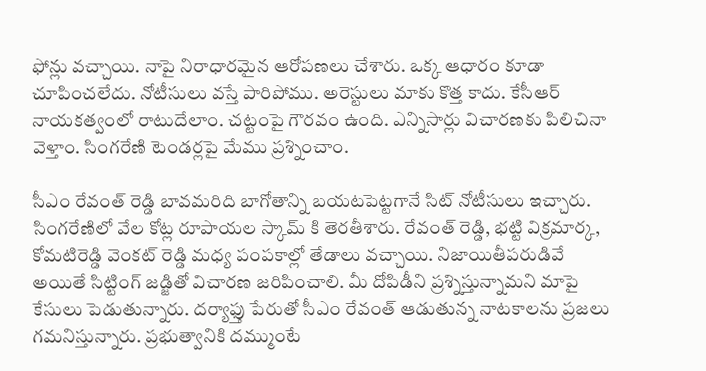ఫోన్లు వచ్చాయి. నాపై నిరాధారమైన ఆరోపణలు చేశారు. ఒక్క ఆధారం కూడా చూపించలేదు. నోటీసులు వస్తే పారిపోము. అరెస్టులు మాకు కొత్త కాదు. కేసీఆర్ నాయకత్వంలో రాటుదేలాం. చట్టంపై గౌరవం ఉంది. ఎన్నిసార్లు విచారణకు పిలిచినా వెళ్తాం. సింగరేణి టెండర్లపై మేము ప్రశ్నించాం.

సీఎం రేవంత్ రెడ్డి బావమరిది బాగోతాన్ని బయటపెట్టగానే సిట్ నోటీసులు ఇచ్చారు. సింగరేణిలో వేల కోట్ల రూపాయల స్కామ్ కి తెరతీశారు. రేవంత్ రెడ్డి, భట్టి విక్రమార్క, కోమటిరెడ్డి వెంకట్ రెడ్డి మధ్య పంపకాల్లో తేడాలు వచ్చాయి. నిజాయితీపరుడివే అయితే సిట్టింగ్ జడ్జితో విచారణ జరిపించాలి. మీ దోపిడీని ప్రశ్నిస్తున్నామని మాపై కేసులు పెడుతున్నారు. దర్యాఫ్తు పేరుతో సీఎం రేవంత్ ఆడుతున్న నాటకాలను ప్రజలు గమనిస్తున్నారు. ప్రభుత్వానికి దమ్ముంటే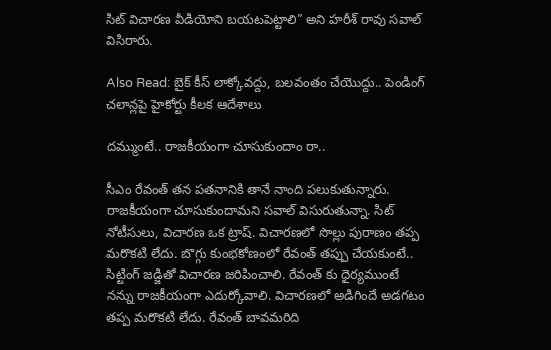సిట్ విచారణ వీడియోని బయటపెట్టాలి” అని హరీశ్ రావు సవాల్ విసిరారు.

Also Read: బైక్ కీస్ లాక్కోవద్దు, బలవంతం చేయొద్దు.. పెండింగ్ చలాన్లపై హైకోర్టు కీలక ఆదేశాలు

దమ్ముంటే.. రాజకీయంగా చూసుకుందాం రా..

సీఎం రేవంత్ తన పతనానికి తానే నాంది పలుకుతున్నారు. రాజకీయంగా చూసుకుందామని సవాల్ విసురుతున్నా. సిట్ నోటీసులు, విచారణ ఒక ట్రాష్. విచారణలో సొల్లు పురాణం తప్ప మరొకటి లేదు. బొగ్గు కుంభకోణంలో రేవంత్ తప్పు చేయకుంటే.. సిట్టింగ్ జడ్జితో విచారణ జరిపించాలి. రేవంత్ కు ధైర్యముంటే నన్ను రాజకీయంగా ఎదుర్కోవాలి. విచారణలో అడిగిందే అడగటం తప్ప మరొకటి లేదు. రేవంత్ బావమరిది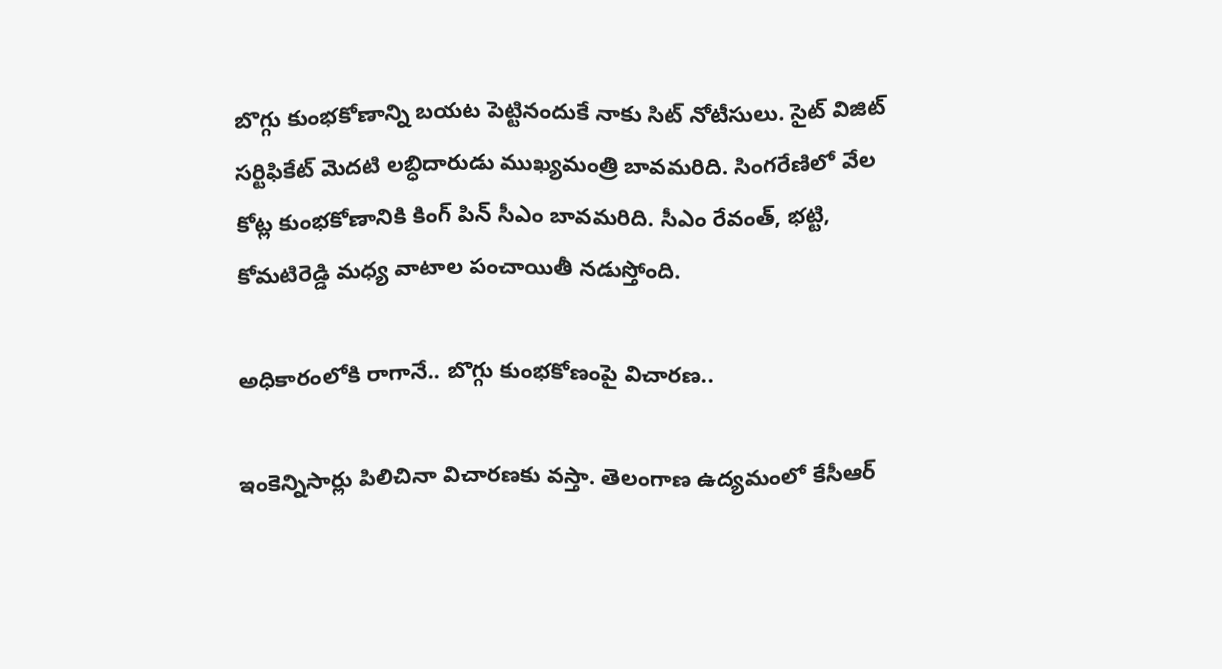బొగ్గు కుంభకోణాన్ని బయట పెట్టినందుకే నాకు సిట్ నోటీసులు. సైట్ విజిట్ సర్టిఫికేట్ మెదటి లబ్ధిదారుడు ముఖ్యమంత్రి బావమరిది. సింగరేణిలో వేల కోట్ల కుంభకోణానికి కింగ్ పిన్ సీఎం బావమరిది. సీఎం రేవంత్, భట్టి, కోమటిరెడ్డి మధ్య వాటాల పంచాయితీ నడుస్తోంది.

అధికారంలోకి రాగానే.. బొగ్గు కుంభకోణంపై విచారణ..

ఇంకెన్నిసార్లు పిలిచినా విచారణకు వస్తా. తెలంగాణ ఉద్యమంలో కేసీఆర్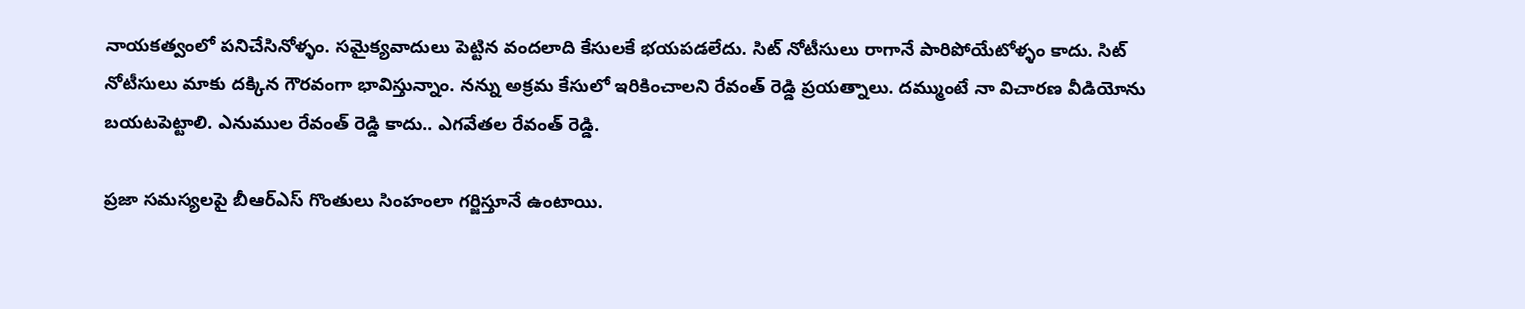నాయకత్వంలో పనిచేసినోళ్ళం. సమైక్యవాదులు పెట్టిన వందలాది కేసులకే భయపడలేదు. సిట్ నోటీసులు రాగానే పారిపోయేటోళ్ళం కాదు. సిట్ నోటీసులు మాకు దక్కిన గౌరవంగా భావిస్తున్నాం. నన్ను అక్రమ కేసులో ఇరికించాలని రేవంత్ రెడ్డి ప్రయత్నాలు. దమ్ముంటే నా విచారణ వీడియోను బయటపెట్టాలి. ఎనుముల రేవంత్ రెడ్డి కాదు.. ఎగవేతల రేవంత్ రెడ్డి.

ప్రజా సమస్యలపై బీఆర్ఎస్ ‌గొంతులు సింహంలా గర్జిస్తూనే ఉంటాయి.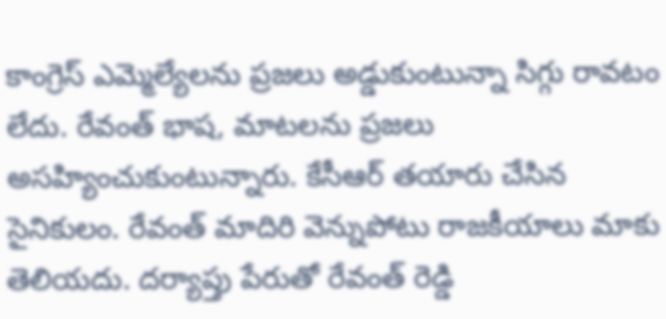కాంగ్రెస్ ఎమ్మెల్యేలను ప్రజలు అడ్డుకుంటున్నా సిగ్గు రావటం లేదు. రేవంత్ భాష, మాటలను ప్రజలు అసహ్యించుకుంటున్నారు. కేసీఆర్ తయారు చేసిన సైనికులం. రేవంత్ మాదిరి వెన్నుపోటు రాజకీయాలు మాకు తెలియదు. దర్యాప్తు పేరుతో రేవంత్ రెడ్డి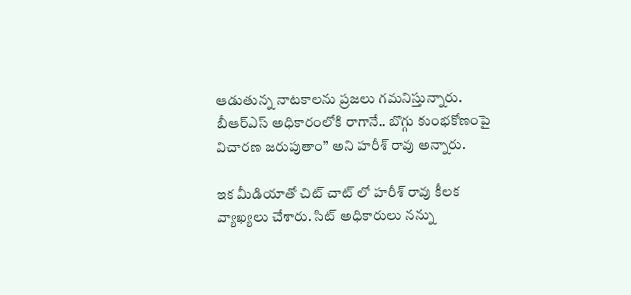ఆడుతున్న నాటకాలను ప్రజలు గమనిస్తున్నారు. బీఆర్ఎస్ అధికారంలోకి రాగానే.. బొగ్గు కుంభకోణంపై విచారణ జరుపుతాం” అని హరీశ్ రావు అన్నారు.

ఇక మీడియాతో చిట్ చాట్ లో హరీశ్ రావు కీలక వ్యాఖ్యలు చేశారు. సిట్ అధికారులు నన్ను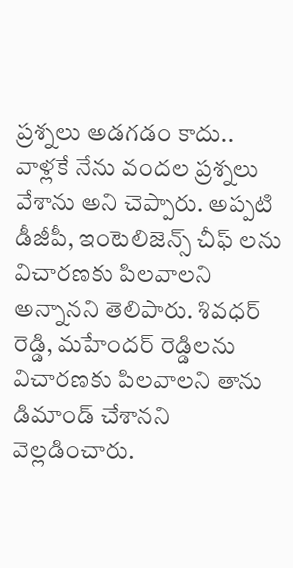ప్రశ్నలు అడగడం కాదు.. వాళ్లకే నేను వందల ప్రశ్నలు వేశాను అని చెప్పారు. అప్పటి డీజీపీ, ఇంటెలిజెన్స్ చీఫ్ లను విచారణకు పిలవాలని అన్నానని తెలిపారు. శివధర్ రెడ్డి, మహేందర్ రెడ్డిలను విచారణకు పిలవాలని తాను డిమాండ్ చేశానని వెల్లడించారు.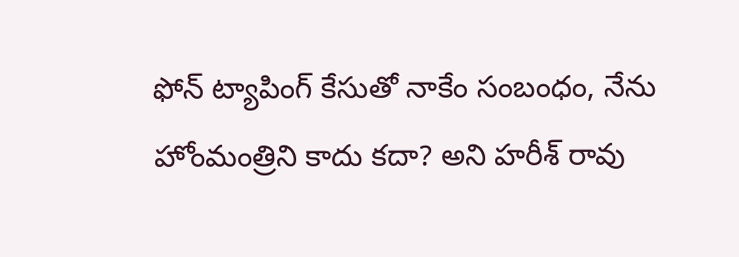ఫోన్ ట్యాపింగ్ కేసుతో నాకేం సంబంధం, నేను హోంమంత్రిని కాదు కదా? అని హరీశ్ రావు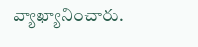వ్యాఖ్యానించారు.